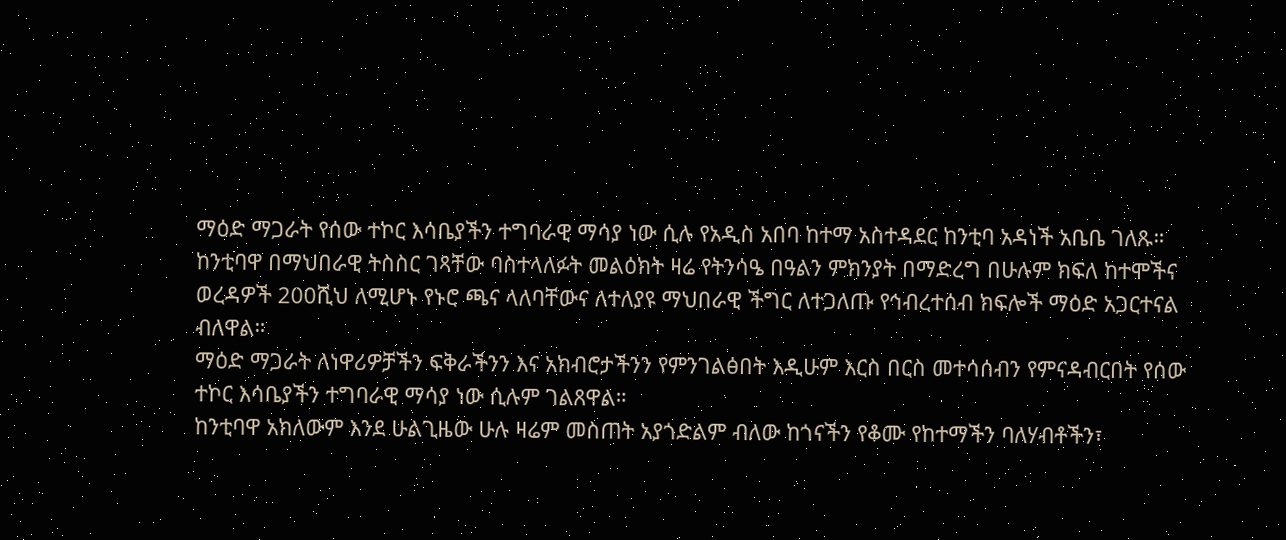ማዕድ ማጋራት የሰው ተኮር እሳቤያችን ተግባራዊ ማሳያ ነው ሲሉ የአዲስ አበባ ከተማ አስተዳደር ከንቲባ አዳነች አቤቤ ገለጹ።
ከንቲባዋ በማህበራዊ ትስስር ገጻቸው ባስተላለፉት መልዕክት ዛሬ የትንሳዔ በዓልን ምክንያት በማድረግ በሁሉም ክፍለ ከተሞችና ወረዳዎች 200ሺህ ለሚሆኑ የኑሮ ጫና ላለባቸውና ለተለያዩ ማህበራዊ ችግር ለተጋለጡ የኅብረተሰብ ክፍሎች ማዕድ አጋርተናል ብለዋል።
ማዕድ ማጋራት ለነዋሪዎቻችን ፍቅራችንን እና አክብሮታችንን የምንገልፅበት እዲሁም እርስ በርስ መተሳሰብን የምናዳብርበት የሰው ተኮር እሳቤያችን ተግባራዊ ማሳያ ነው ሲሉም ገልጸዋል።
ከንቲባዋ አክለውም እንደ ሁልጊዜው ሁሉ ዛሬም መስጠት አያጎድልም ብለው ከጎናችን የቆሙ የከተማችን ባለሃብቶችን፣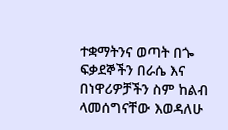ተቋማትንና ወጣት በጐ ፍቃደኞችን በራሴ እና በነዋሪዎቻችን ስም ከልብ ላመሰግናቸው እወዳለሁ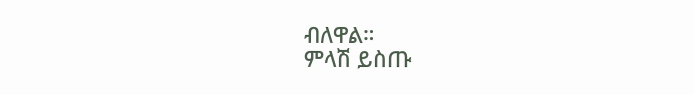ብለዋል።
ምላሽ ይስጡ